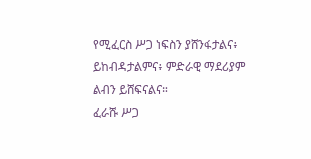የሚፈርስ ሥጋ ነፍስን ያሸንፋታልና፥ ይከብዳታልምና፥ ምድራዊ ማደሪያም ልብን ይሸፍናልና።
ፈራሹ ሥጋ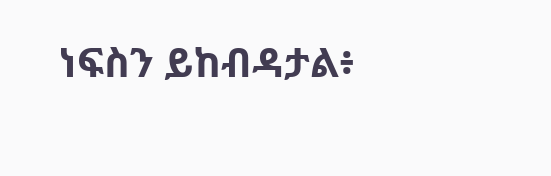ነፍስን ይከብዳታል፥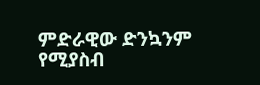ምድራዊው ድንኳንም የሚያስብ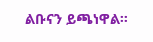ልቡናን ይጫነዋል።